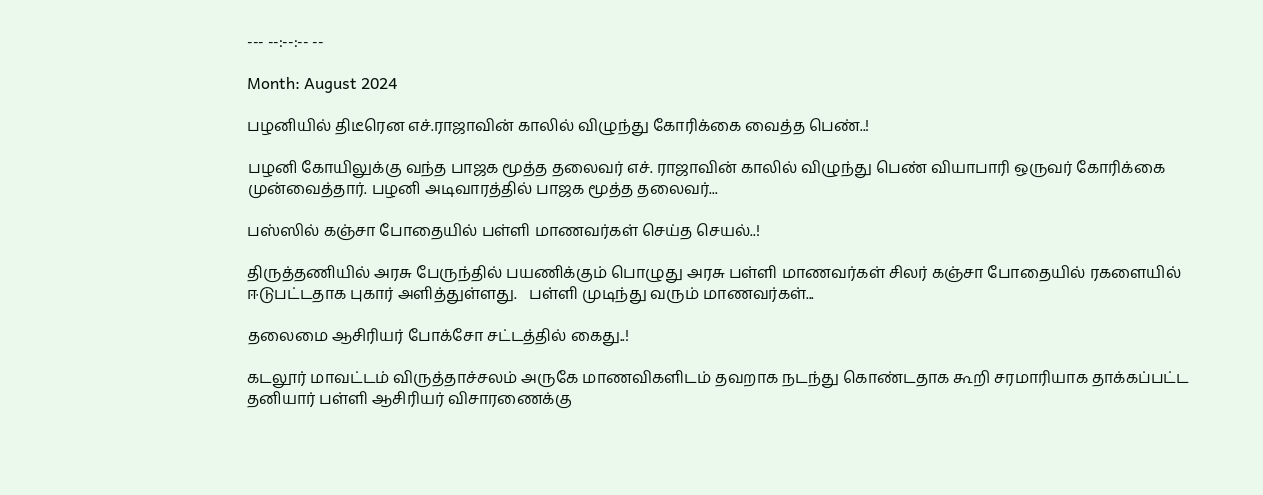--- --:--:-- --

Month: August 2024

பழனியில் திடீரென எச்.ராஜாவின் காலில் விழுந்து கோரிக்கை வைத்த பெண்..!

பழனி கோயிலுக்கு வந்த பாஜக மூத்த தலைவர் எச். ராஜாவின் காலில் விழுந்து பெண் வியாபாரி ஒருவர் கோரிக்கை முன்வைத்தார். பழனி அடிவாரத்தில் பாஜக மூத்த தலைவர்...

பஸ்ஸில் கஞ்சா போதையில் பள்ளி மாணவர்கள் செய்த செயல்..!

திருத்தணியில் அரசு பேருந்தில் பயணிக்கும் பொழுது அரசு பள்ளி மாணவர்கள் சிலர் கஞ்சா போதையில் ரகளையில் ஈடுபட்டதாக புகார் அளித்துள்ளது.   பள்ளி முடிந்து வரும் மாணவர்கள்...

தலைமை ஆசிரியர் போக்சோ சட்டத்தில் கைது..!

கடலூர் மாவட்டம் விருத்தாச்சலம் அருகே மாணவிகளிடம் தவறாக நடந்து கொண்டதாக கூறி சரமாரியாக தாக்கப்பட்ட தனியார் பள்ளி ஆசிரியர் விசாரணைக்கு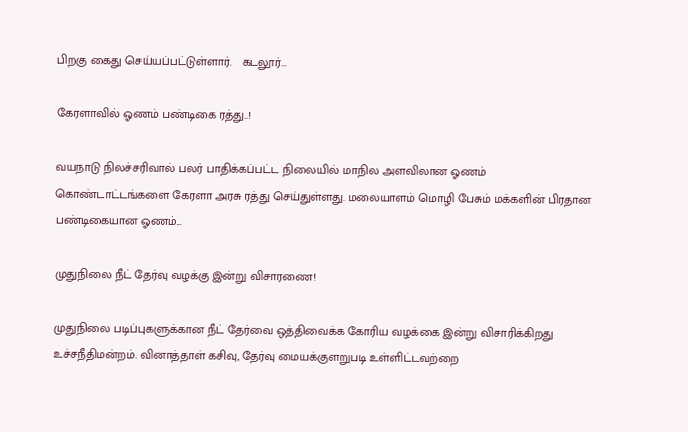பிறகு கைது செய்யப்பட்டுள்ளார்.   கடலூர்...

கேரளாவில் ஓணம் பண்டிகை ரத்து..!

வயநாடு நிலச்சரிவால் பலர் பாதிக்கப்பட்ட நிலையில் மாநில அளவிலான ஓணம் கொண்டாட்டங்களை கேரளா அரசு ரத்து செய்துள்ளது. மலையாளம் மொழி பேசும் மக்களின் பிரதான பண்டிகையான ஓணம்...

முதுநிலை நீட் தேர்வு வழக்கு இன்று விசாரணை!

முதுநிலை படிப்புகளுக்கான நீட் தேர்வை ஒத்திவைக்க கோரிய வழக்கை இன்று விசாரிக்கிறது உச்சநீதிமன்றம். வினாத்தாள் கசிவு, தேர்வு மையக்குளறுபடி உள்ளிட்டவற்றை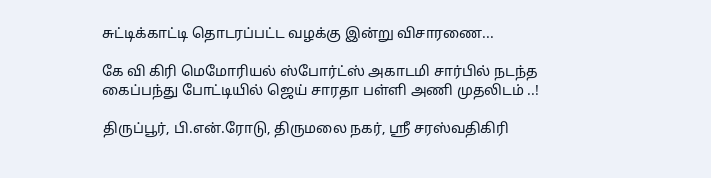சுட்டிக்காட்டி தொடரப்பட்ட வழக்கு இன்று விசாரணை...

கே வி கிரி மெமோரியல் ஸ்போர்ட்ஸ் அகாடமி சார்பில் நடந்த கைப்பந்து போட்டியில் ஜெய் சாரதா பள்ளி அணி முதலிடம் ..!

திருப்பூர், பி.என்.ரோடு, திருமலை நகர், ஸ்ரீ சரஸ்வதிகிரி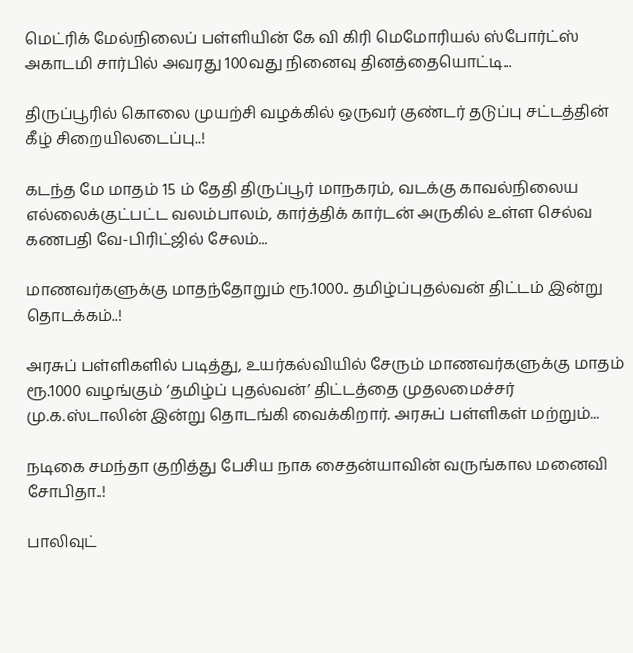மெட்ரிக் மேல்நிலைப் பள்ளியின் கே வி கிரி மெமோரியல் ஸ்போர்ட்ஸ் அகாடமி சார்பில் அவரது 100வது நினைவு தினத்தையொட்டி...

திருப்பூரில் கொலை முயற்சி வழக்கில் ஒருவர் குண்டர் தடுப்பு சட்டத்தின் கீழ் சிறையிலடைப்பு..!

கடந்த மே மாதம் 15 ம் தேதி திருப்பூர் மாநகரம், வடக்கு காவல்நிலைய எல்லைக்குட்பட்ட வலம்பாலம், கார்த்திக் கார்டன் அருகில் உள்ள செல்வ கணபதி வே-பிரிட்ஜில் சேலம்...

மாணவர்களுக்கு மாதந்தோறும் ரூ.1000.. தமிழ்ப்புதல்வன் திட்டம் இன்று தொடக்கம்..!

அரசுப் பள்ளிகளில் படித்து, உயர்கல்வியில் சேரும் மாணவர்களுக்கு மாதம் ரூ.1000 வழங்கும் ‘தமிழ்ப் புதல்வன்’ திட்டத்தை முதலமைச்சர் மு.க.ஸ்டாலின் இன்று தொடங்கி வைக்கிறார். அரசுப் பள்ளிகள் மற்றும்...

நடிகை சமந்தா குறித்து பேசிய நாக சைதன்யாவின் வருங்கால மனைவி சோபிதா..!

பாலிவுட்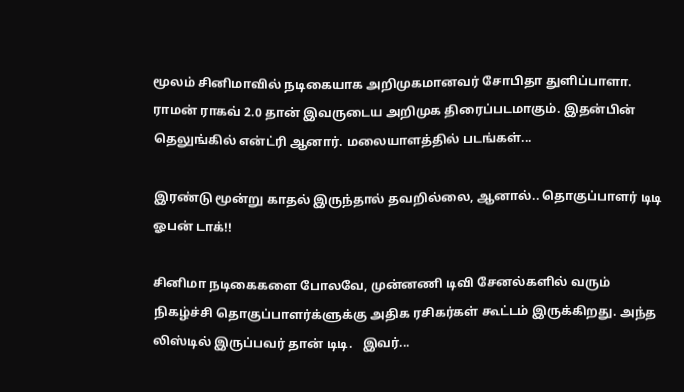மூலம் சினிமாவில் நடிகையாக அறிமுகமானவர் சோபிதா துளிப்பாளா. ராமன் ராகவ் 2.0 தான் இவருடைய அறிமுக திரைப்படமாகும். இதன்பின் தெலுங்கில் என்ட்ரி ஆனார். மலையாளத்தில் படங்கள்...

இரண்டு மூன்று காதல் இருந்தால் தவறில்லை, ஆனால்.. தொகுப்பாளர் டிடி ஓபன் டாக்!!

சினிமா நடிகைகளை போலவே, முன்னணி டிவி சேனல்களில் வரும் நிகழ்ச்சி தொகுப்பாளர்க்ளுக்கு அதிக ரசிகர்கள் கூட்டம் இருக்கிறது. அந்த லிஸ்டில் இருப்பவர் தான் டிடி.   இவர்...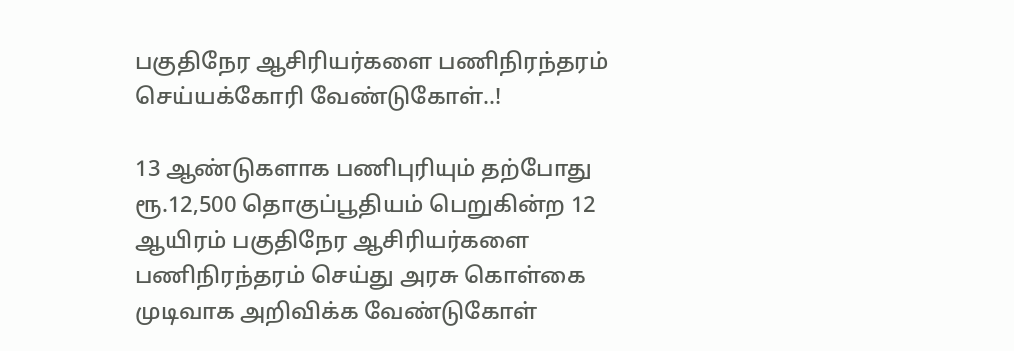பகுதிநேர ஆசிரியர்களை பணிநிரந்தரம் செய்யக்கோரி வேண்டுகோள்..!

13 ஆண்டுகளாக பணிபுரியும் தற்போது ரூ.12,500 தொகுப்பூதியம் பெறுகின்ற 12 ஆயிரம் பகுதிநேர ஆசிரியர்களை பணிநிரந்தரம் செய்து அரசு கொள்கை முடிவாக அறிவிக்க வேண்டுகோள்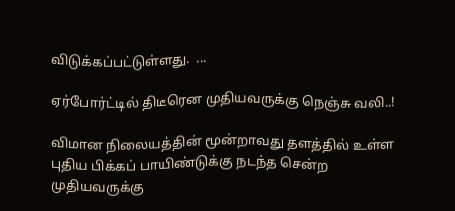விடுக்கப்பட்டுள்ளது.  ...

ஏர்போர்ட்டில் திடீரென முதியவருக்கு நெஞ்சு வலி..!

விமான நிலையத்தின் மூன்றாவது தளத்தில் உள்ள புதிய பிக்கப் பாயிண்டுக்கு நடந்த சென்ற முதியவருக்கு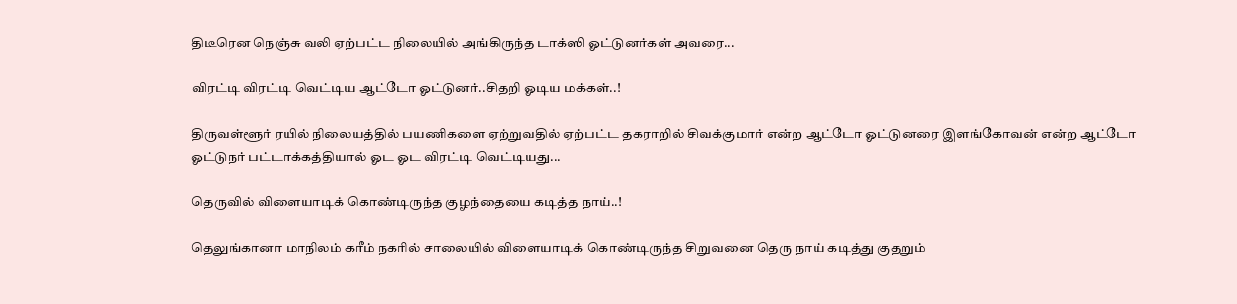திடீரென நெஞ்சு வலி ஏற்பட்ட நிலையில் அங்கிருந்த டாக்ஸி ஓட்டுனர்கள் அவரை...

விரட்டி விரட்டி வெட்டிய ஆட்டோ ஓட்டுனர்..சிதறி ஓடிய மக்கள்..!

திருவள்ளூர் ரயில் நிலையத்தில் பயணிகளை ஏற்றுவதில் ஏற்பட்ட தகராறில் சிவக்குமார் என்ற ஆட்டோ ஓட்டுனரை இளங்கோவன் என்ற ஆட்டோ ஓட்டுநர் பட்டாக்கத்தியால் ஓட ஓட விரட்டி வெட்டியது...

தெருவில் விளையாடிக் கொண்டிருந்த குழந்தையை கடித்த நாய்..!

தெலுங்கானா மாநிலம் கரீம் நகரில் சாலையில் விளையாடிக் கொண்டிருந்த சிறுவனை தெரு நாய் கடித்து குதறும்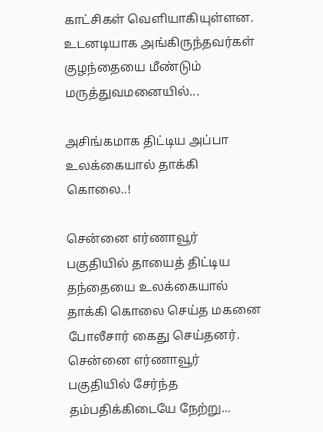காட்சிகள் வெளியாகியுள்ளன.   உடனடியாக அங்கிருந்தவர்கள் குழந்தையை மீண்டும் மருத்துவமனையில்...

அசிங்கமாக திட்டிய அப்பா உலக்கையால் தாக்கி கொலை..!

சென்னை எர்ணாவூர் பகுதியில் தாயைத் திட்டிய தந்தையை உலக்கையால் தாக்கி கொலை செய்த மகனை போலீசார் கைது செய்தனர். சென்னை எர்ணாவூர் பகுதியில் சேர்ந்த தம்பதிக்கிடையே நேற்று...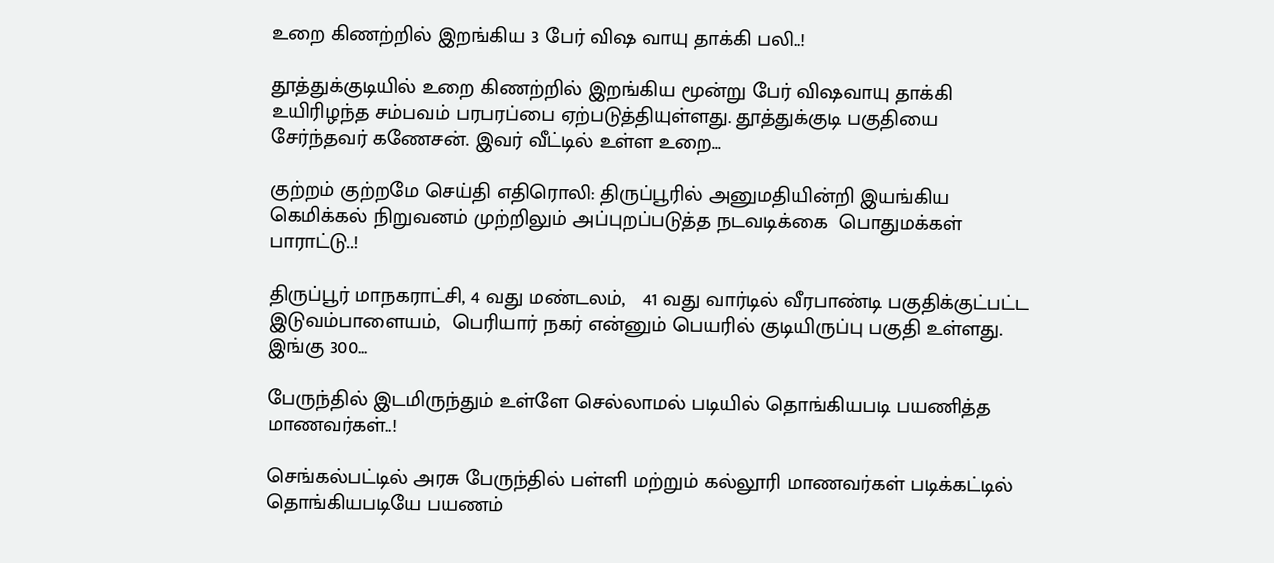உறை கிணற்றில் இறங்கிய 3 பேர் விஷ வாயு தாக்கி பலி..!

தூத்துக்குடியில் உறை கிணற்றில் இறங்கிய மூன்று பேர் விஷவாயு தாக்கி உயிரிழந்த சம்பவம் பரபரப்பை ஏற்படுத்தியுள்ளது. தூத்துக்குடி பகுதியை சேர்ந்தவர் கணேசன். இவர் வீட்டில் உள்ள உறை...

குற்றம் குற்றமே செய்தி எதிரொலி: திருப்பூரில் அனுமதியின்றி இயங்கிய கெமிக்கல் நிறுவனம் முற்றிலும் அப்புறப்படுத்த நடவடிக்கை  பொதுமக்கள் பாராட்டு..!

திருப்பூர் மாநகராட்சி, 4 வது மண்டலம்,   41 வது வார்டில் வீரபாண்டி பகுதிக்குட்பட்ட இடுவம்பாளையம்,  பெரியார் நகர் என்னும் பெயரில் குடியிருப்பு பகுதி உள்ளது. இங்கு 300...

பேருந்தில் இடமிருந்தும் உள்ளே செல்லாமல் படியில் தொங்கியபடி பயணித்த மாணவர்கள்..!

செங்கல்பட்டில் அரசு பேருந்தில் பள்ளி மற்றும் கல்லூரி மாணவர்கள் படிக்கட்டில் தொங்கியபடியே பயணம்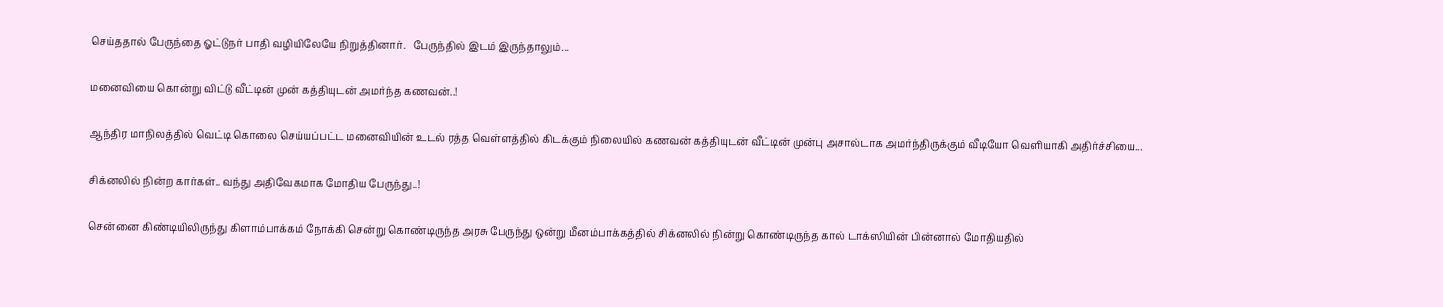செய்ததால் பேருந்தை ஓட்டுநர் பாதி வழியிலேயே நிறுத்தினார்.   பேருந்தில் இடம் இருந்தாலும்...

மனைவியை கொன்று விட்டு வீட்டின் முன் கத்தியுடன் அமர்ந்த கணவன்..!

ஆந்திர மாநிலத்தில் வெட்டி கொலை செய்யப்பட்ட மனைவியின் உடல் ரத்த வெள்ளத்தில் கிடக்கும் நிலையில் கணவன் கத்தியுடன் வீட்டின் முன்பு அசால்டாக அமர்ந்திருக்கும் வீடியோ வெளியாகி அதிர்ச்சியை...

சிக்னலில் நின்ற கார்கள்.. வந்து அதிவேகமாக மோதிய பேருந்து..!

சென்னை கிண்டியிலிருந்து கிளாம்பாக்கம் நோக்கி சென்று கொண்டிருந்த அரசு பேருந்து ஒன்று மீனம்பாக்கத்தில் சிக்னலில் நின்று கொண்டிருந்த கால் டாக்ஸியின் பின்னால் மோதியதில்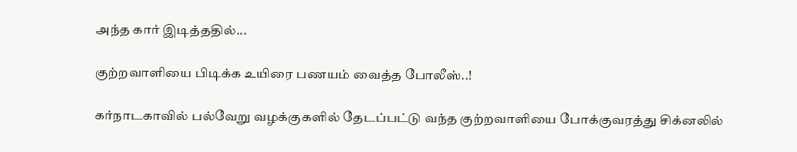அந்த கார் இடித்ததில்...

குற்றவாளியை பிடிக்க உயிரை பணயம் வைத்த போலீஸ்..!

கர்நாடகாவில் பல்வேறு வழக்குகளில் தேடப்பட்டு வந்த குற்றவாளியை போக்குவரத்து சிக்னலில்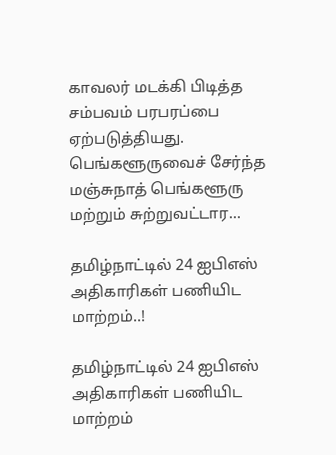காவலர் மடக்கி பிடித்த சம்பவம் பரபரப்பை ஏற்படுத்தியது. பெங்களூருவைச் சேர்ந்த மஞ்சுநாத் பெங்களூரு மற்றும் சுற்றுவட்டார...

தமிழ்நாட்டில் 24 ஐபிஎஸ் அதிகாரிகள் பணியிட மாற்றம்..!

தமிழ்நாட்டில் 24 ஐபிஎஸ் அதிகாரிகள் பணியிட மாற்றம்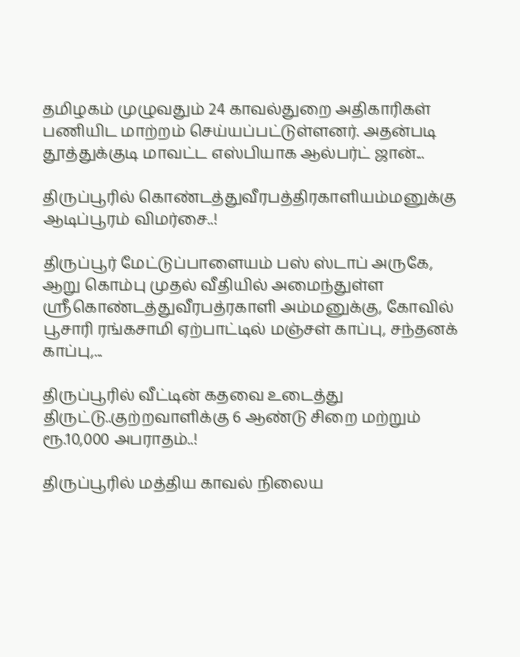தமிழகம் முழுவதும் 24 காவல்துறை அதிகாரிகள் பணியிட மாற்றம் செய்யப்பட்டுள்ளனர். அதன்படி தூத்துக்குடி மாவட்ட எஸ்பியாக ஆல்பர்ட் ஜான்...

திருப்பூரில் கொண்டத்துவீரபத்திரகாளியம்மனுக்கு ஆடிப்பூரம் விமர்சை..!

திருப்பூர் மேட்டுப்பாளையம் பஸ் ஸ்டாப் அருகே, ஆறு கொம்பு முதல் வீதியில் அமைந்துள்ள ஸ்ரீகொண்டத்துவீரபத்ரகாளி அம்மனுக்கு, கோவில் பூசாரி ரங்கசாமி ஏற்பாட்டில் மஞ்சள் காப்பு, சந்தனக் காப்பு,...

திருப்பூரில் வீட்டின் கதவை உடைத்து திருட்டு..குற்றவாளிக்கு 6 ஆண்டு சிறை மற்றும் ரூ.10,000 அபராதம்..!

திருப்பூரில் மத்திய காவல் நிலைய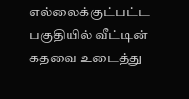எல்லைக்குட்பட்ட பகுதியில் வீட்டின் கதவை உடைத்து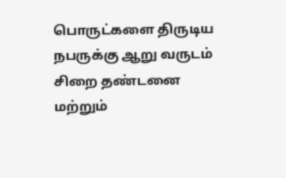பொருட்களை திருடிய நபருக்கு ஆறு வருடம் சிறை தண்டனை மற்றும்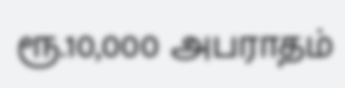ரூ.10,000 அபராதம்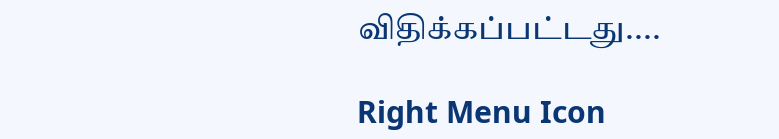விதிக்கப்பட்டது....

Right Menu Icon